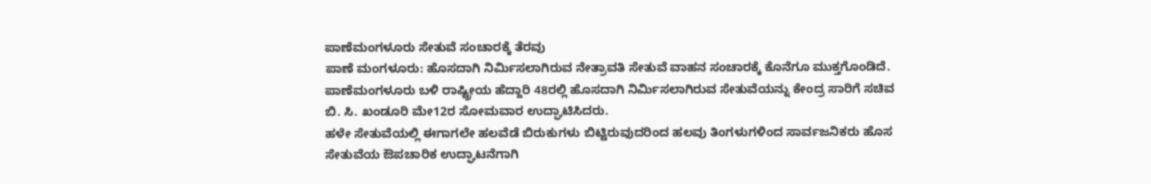ಪಾಣೆಮಂಗಳೂರು ಸೇತುವೆ ಸಂಚಾರಕ್ಕೆ ತೆರವು
ಪಾಣೆ ಮಂಗಳೂರು: ಹೊಸದಾಗಿ ನಿರ್ಮಿಸಲಾಗಿರುವ ನೇತ್ರಾವತಿ ಸೇತುವೆ ವಾಹನ ಸಂಚಾರಕ್ಕೆ ಕೊನೆಗೂ ಮುಕ್ತಗೊಂಡಿದೆ. ಪಾಣೆಮಂಗಳೂರು ಬಳಿ ರಾಷ್ಟ್ರೀಯ ಹೆದ್ದಾರಿ 48ರಲ್ಲಿ ಹೊಸದಾಗಿ ನಿರ್ಮಿಸಲಾಗಿರುವ ಸೇತುವೆಯನ್ನು ಕೇಂದ್ರ ಸಾರಿಗೆ ಸಚಿವ ಬಿ. ಸಿ. ಖಂಡೂರಿ ಮೇ12ರ ಸೋಮವಾರ ಉದ್ಘಾಟಿಸಿದರು.
ಹಳೇ ಸೇತುವೆಯಲ್ಲಿ ಈಗಾಗಲೇ ಹಲವೆಡೆ ಬಿರುಕುಗಳು ಬಿಟ್ಟಿರುವುದರಿಂದ ಹಲವು ತಿಂಗಳುಗಳಿಂದ ಸಾರ್ವಜನಿಕರು ಹೊಸ ಸೇತುವೆಯ ಔಪಚಾರಿಕ ಉದ್ಘಾಟನೆಗಾಗಿ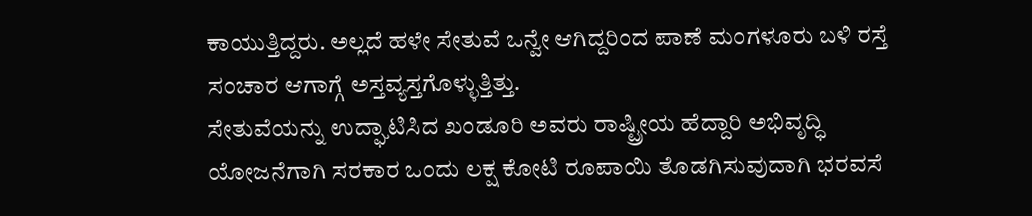ಕಾಯುತ್ತಿದ್ದರು. ಅಲ್ಲದೆ ಹಳೇ ಸೇತುವೆ ಒನ್ವೇ ಆಗಿದ್ದರಿಂದ ಪಾಣೆ ಮಂಗಳೂರು ಬಳಿ ರಸ್ತೆ ಸಂಚಾರ ಆಗಾಗ್ಗೆ ಅಸ್ತವ್ಯಸ್ತಗೊಳ್ಳುತ್ತಿತ್ತು.
ಸೇತುವೆಯನ್ನು ಉದ್ಘಾಟಿಸಿದ ಖಂಡೂರಿ ಅವರು ರಾಷ್ಟ್ರೀಯ ಹೆದ್ದಾರಿ ಅಭಿವೃದ್ಧಿ ಯೋಜನೆಗಾಗಿ ಸರಕಾರ ಒಂದು ಲಕ್ಷ ಕೋಟಿ ರೂಪಾಯಿ ತೊಡಗಿಸುವುದಾಗಿ ಭರವಸೆ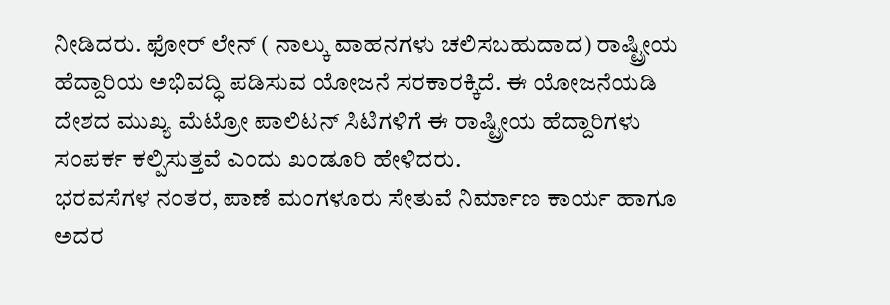ನೀಡಿದರು. ಫೋರ್ ಲೇನ್ ( ನಾಲ್ಕು ವಾಹನಗಳು ಚಲಿಸಬಹುದಾದ) ರಾಷ್ಟ್ರೀಯ ಹೆದ್ದಾರಿಯ ಅಭಿವದ್ಧಿ ಪಡಿಸುವ ಯೋಜನೆ ಸರಕಾರಕ್ಕಿದೆ. ಈ ಯೋಜನೆಯಡಿ ದೇಶದ ಮುಖ್ಯ ಮೆಟ್ರೋ ಪಾಲಿಟನ್ ಸಿಟಿಗಳಿಗೆ ಈ ರಾಷ್ಟ್ರೀಯ ಹೆದ್ದಾರಿಗಳು ಸಂಪರ್ಕ ಕಲ್ಪಿಸುತ್ತವೆ ಎಂದು ಖಂಡೂರಿ ಹೇಳಿದರು.
ಭರವಸೆಗಳ ನಂತರ, ಪಾಣೆ ಮಂಗಳೂರು ಸೇತುವೆ ನಿರ್ಮಾಣ ಕಾರ್ಯ ಹಾಗೂ ಅದರ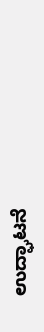ಉದ್ಘಾಟನೆ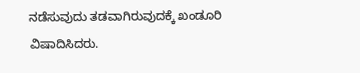ನಡೆಸುವುದು ತಡವಾಗಿರುವುದಕ್ಕೆ ಖಂಡೂರಿ ವಿಷಾದಿಸಿದರು.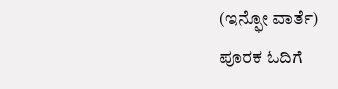(ಇನ್ಫೋ ವಾರ್ತೆ)
ಪೂರಕ ಓದಿಗೆ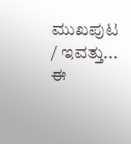ಮುಖಪುಟ / ಇವತ್ತು... ಈ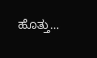ಹೊತ್ತು...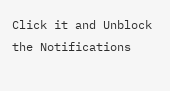Click it and Unblock the Notifications